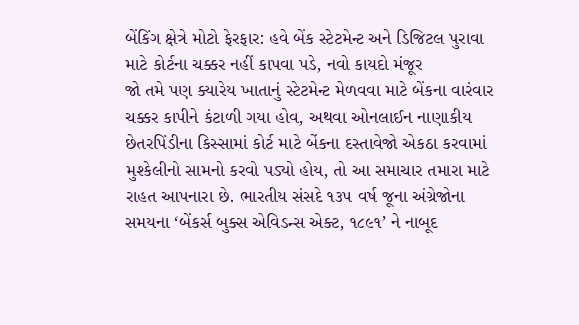બેંકિંગ ક્ષેત્રે મોટો ફેરફાર: હવે બેંક સ્ટેટમેન્ટ અને ડિજિટલ પુરાવા માટે કોર્ટના ચક્કર નહીં કાપવા પડે, નવો કાયદો મંજૂર
જો તમે પણ ક્યારેય ખાતાનું સ્ટેટમેન્ટ મેળવવા માટે બેંકના વારંવાર ચક્કર કાપીને કંટાળી ગયા હોવ, અથવા ઓનલાઈન નાણાકીય છેતરપિંડીના કિસ્સામાં કોર્ટ માટે બેંકના દસ્તાવેજો એકઠા કરવામાં મુશ્કેલીનો સામનો કરવો પડ્યો હોય, તો આ સમાચાર તમારા માટે રાહત આપનારા છે. ભારતીય સંસદે ૧૩૫ વર્ષ જૂના અંગ્રેજોના સમયના ‘બેંકર્સ બુક્સ એવિડન્સ એક્ટ, ૧૮૯૧’ ને નાબૂદ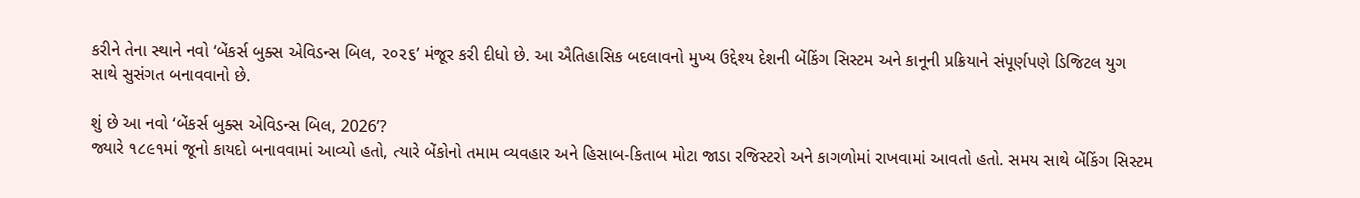કરીને તેના સ્થાને નવો ‘બેંકર્સ બુક્સ એવિડન્સ બિલ, ૨૦૨૬’ મંજૂર કરી દીધો છે. આ ઐતિહાસિક બદલાવનો મુખ્ય ઉદ્દેશ્ય દેશની બેંકિંગ સિસ્ટમ અને કાનૂની પ્રક્રિયાને સંપૂર્ણપણે ડિજિટલ યુગ સાથે સુસંગત બનાવવાનો છે.

શું છે આ નવો ‘બેંકર્સ બુક્સ એવિડન્સ બિલ, 2026’?
જ્યારે ૧૮૯૧માં જૂનો કાયદો બનાવવામાં આવ્યો હતો, ત્યારે બેંકોનો તમામ વ્યવહાર અને હિસાબ-કિતાબ મોટા જાડા રજિસ્ટરો અને કાગળોમાં રાખવામાં આવતો હતો. સમય સાથે બેંકિંગ સિસ્ટમ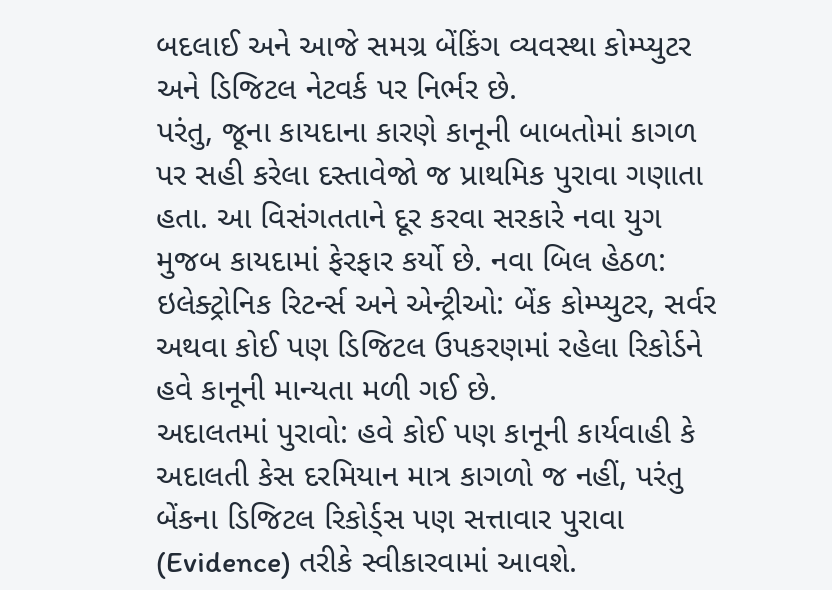બદલાઈ અને આજે સમગ્ર બેંકિંગ વ્યવસ્થા કોમ્પ્યુટર અને ડિજિટલ નેટવર્ક પર નિર્ભર છે.
પરંતુ, જૂના કાયદાના કારણે કાનૂની બાબતોમાં કાગળ પર સહી કરેલા દસ્તાવેજો જ પ્રાથમિક પુરાવા ગણાતા હતા. આ વિસંગતતાને દૂર કરવા સરકારે નવા યુગ મુજબ કાયદામાં ફેરફાર કર્યો છે. નવા બિલ હેઠળ:
ઇલેક્ટ્રોનિક રિટર્ન્સ અને એન્ટ્રીઓ: બેંક કોમ્પ્યુટર, સર્વર અથવા કોઈ પણ ડિજિટલ ઉપકરણમાં રહેલા રિકોર્ડને હવે કાનૂની માન્યતા મળી ગઈ છે.
અદાલતમાં પુરાવો: હવે કોઈ પણ કાનૂની કાર્યવાહી કે અદાલતી કેસ દરમિયાન માત્ર કાગળો જ નહીં, પરંતુ બેંકના ડિજિટલ રિકોર્ડ્સ પણ સત્તાવાર પુરાવા (Evidence) તરીકે સ્વીકારવામાં આવશે.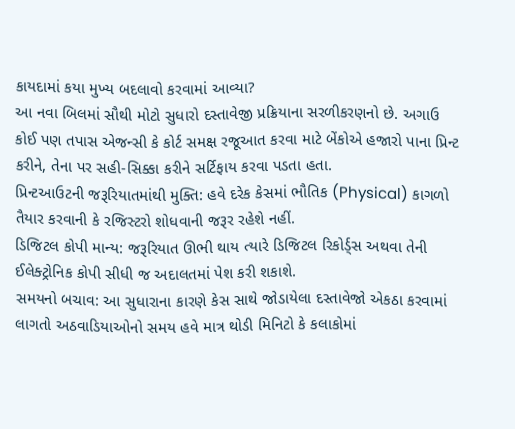કાયદામાં કયા મુખ્ય બદલાવો કરવામાં આવ્યા?
આ નવા બિલમાં સૌથી મોટો સુધારો દસ્તાવેજી પ્રક્રિયાના સરળીકરણનો છે. અગાઉ કોઈ પણ તપાસ એજન્સી કે કોર્ટ સમક્ષ રજૂઆત કરવા માટે બેંકોએ હજારો પાના પ્રિન્ટ કરીને, તેના પર સહી-સિક્કા કરીને સર્ટિફાય કરવા પડતા હતા.
પ્રિન્ટઆઉટની જરૂરિયાતમાંથી મુક્તિ: હવે દરેક કેસમાં ભૌતિક (Physical) કાગળો તૈયાર કરવાની કે રજિસ્ટરો શોધવાની જરૂર રહેશે નહીં.
ડિજિટલ કોપી માન્ય: જરૂરિયાત ઊભી થાય ત્યારે ડિજિટલ રિકોર્ડ્સ અથવા તેની ઈલેક્ટ્રોનિક કોપી સીધી જ અદાલતમાં પેશ કરી શકાશે.
સમયનો બચાવ: આ સુધારાના કારણે કેસ સાથે જોડાયેલા દસ્તાવેજો એકઠા કરવામાં લાગતો અઠવાડિયાઓનો સમય હવે માત્ર થોડી મિનિટો કે કલાકોમાં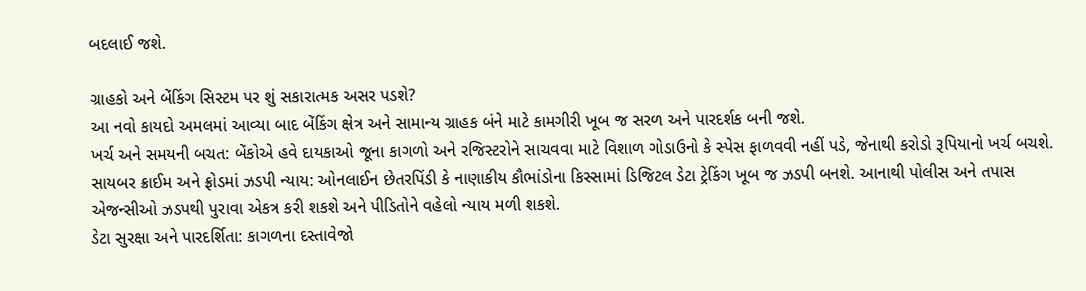બદલાઈ જશે.

ગ્રાહકો અને બેંકિંગ સિસ્ટમ પર શું સકારાત્મક અસર પડશે?
આ નવો કાયદો અમલમાં આવ્યા બાદ બેંકિંગ ક્ષેત્ર અને સામાન્ય ગ્રાહક બંને માટે કામગીરી ખૂબ જ સરળ અને પારદર્શક બની જશે.
ખર્ચ અને સમયની બચત: બેંકોએ હવે દાયકાઓ જૂના કાગળો અને રજિસ્ટરોને સાચવવા માટે વિશાળ ગોડાઉનો કે સ્પેસ ફાળવવી નહીં પડે, જેનાથી કરોડો રૂપિયાનો ખર્ચ બચશે.
સાયબર ક્રાઈમ અને ફ્રોડમાં ઝડપી ન્યાય: ઓનલાઈન છેતરપિંડી કે નાણાકીય કૌભાંડોના કિસ્સામાં ડિજિટલ ડેટા ટ્રેકિંગ ખૂબ જ ઝડપી બનશે. આનાથી પોલીસ અને તપાસ એજન્સીઓ ઝડપથી પુરાવા એકત્ર કરી શકશે અને પીડિતોને વહેલો ન્યાય મળી શકશે.
ડેટા સુરક્ષા અને પારદર્શિતા: કાગળના દસ્તાવેજો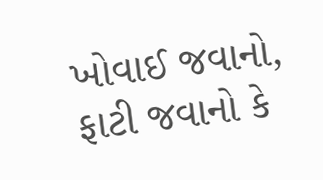ખોવાઈ જવાનો, ફાટી જવાનો કે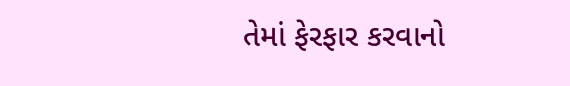તેમાં ફેરફાર કરવાનો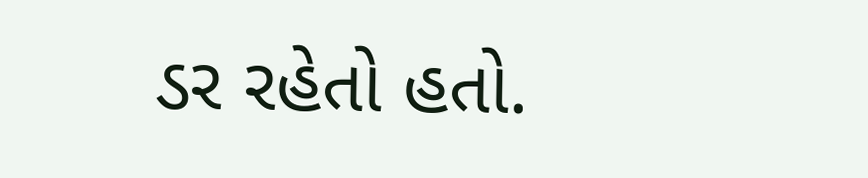ડર રહેતો હતો.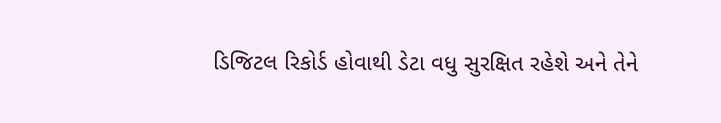ડિજિટલ રિકોર્ડ હોવાથી ડેટા વધુ સુરક્ષિત રહેશે અને તેને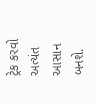ટ્રેક કરવો અત્યંત આસાન બનશે.